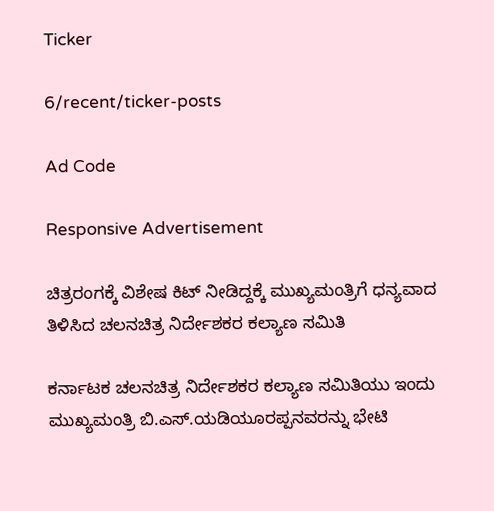Ticker

6/recent/ticker-posts

Ad Code

Responsive Advertisement

ಚಿತ್ರರಂಗಕ್ಕೆ ವಿಶೇಷ ಕಿಟ್ ನೀಡಿದ್ದಕ್ಕೆ ಮುಖ್ಯಮಂತ್ರಿಗೆ ಧನ್ಯವಾದ ತಿಳಿಸಿದ ಚಲನಚಿತ್ರ ನಿರ್ದೇಶಕರ ಕಲ್ಯಾಣ ಸಮಿತಿ

ಕರ್ನಾಟಕ ಚಲನಚಿತ್ರ ನಿರ್ದೇಶಕರ ಕಲ್ಯಾಣ ಸಮಿತಿಯು ಇಂದು ಮುಖ್ಯಮಂತ್ರಿ ಬಿ.ಎಸ್.ಯಡಿಯೂರಪ್ಪನವರನ್ನು ಭೇಟಿ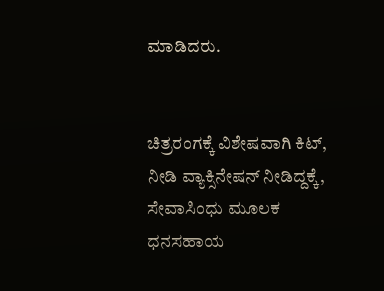ಮಾಡಿದರು.


ಚಿತ್ರರಂಗಕ್ಕೆ ವಿಶೇಷವಾಗಿ ಕಿಟ್, ನೀಡಿ ವ್ಯಾಕ್ಸಿನೇಷನ್‌ ನೀಡಿದ್ದಕ್ಕೆ, ಸೇವಾಸಿಂಧು ಮೂಲಕ ಧನಸಹಾಯ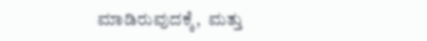ಮಾಡಿರುವುದಕ್ಕೆ,  ಮತ್ತು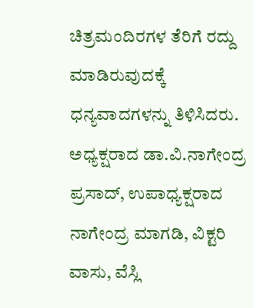ಚಿತ್ರಮಂದಿರಗಳ ತೆರಿಗೆ ರದ್ದು ಮಾಡಿರುವುದಕ್ಕೆ ಧನ್ಯವಾದಗಳನ್ನು ತಿಳಿಸಿದರು. ಅಧ್ಯಕ್ಷರಾದ ಡಾ.ವಿ.ನಾಗೇಂದ್ರ ಪ್ರಸಾದ್, ಉಪಾಧ್ಯಕ್ಷರಾದ ನಾಗೇಂದ್ರ ಮಾಗಡಿ, ವಿಕ್ಟರಿ ವಾಸು, ವೆಸ್ಲಿ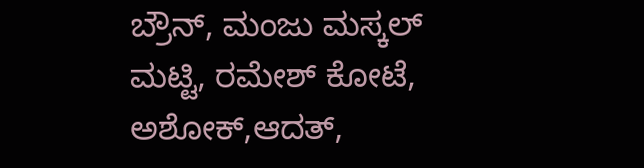ಬ್ರೌನ್, ಮಂಜು ಮಸ್ಕಲ್ ಮಟ್ಟಿ, ರಮೇಶ್ ಕೋಟೆ, ಅಶೋಕ್,ಆದತ್,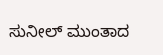ಸುನೀಲ್ ಮುಂತಾದ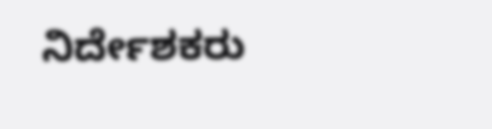ನಿರ್ದೇಶಕರು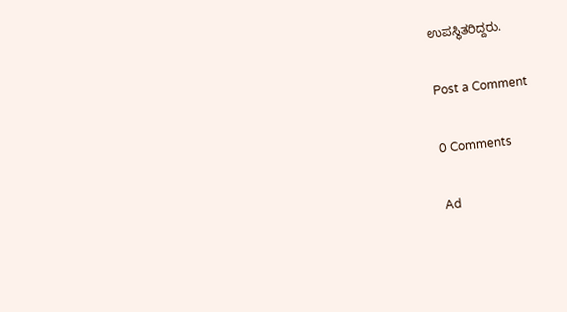ಉಪಸ್ಥಿತರಿದ್ದರು.

Post a Comment

0 Comments

Ad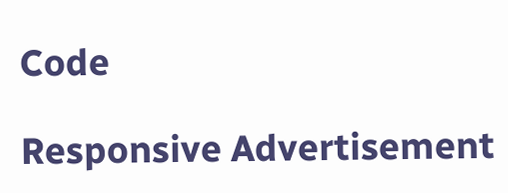Code

Responsive Advertisement